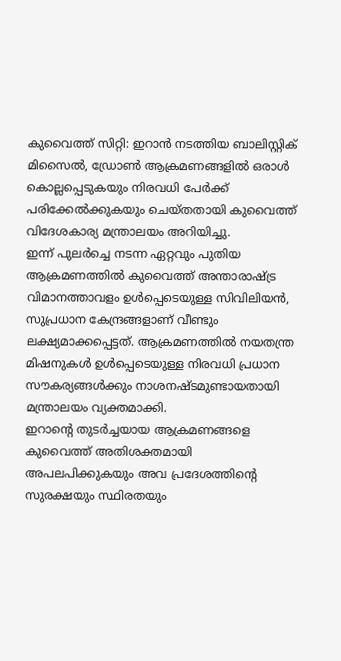കുവൈത്ത് സിറ്റി: ഇറാൻ നടത്തിയ ബാലിസ്റ്റിക് മിസൈൽ, ഡ്രോൺ ആക്രമണങ്ങളിൽ ഒരാൾ കൊല്ലപ്പെടുകയും നിരവധി പേർക്ക് പരിക്കേൽക്കുകയും ചെയ്തതായി കുവൈത്ത് വിദേശകാര്യ മന്ത്രാലയം അറിയിച്ചു.
ഇന്ന് പുലർച്ചെ നടന്ന ഏറ്റവും പുതിയ ആക്രമണത്തിൽ കുവൈത്ത് അന്താരാഷ്ട്ര വിമാനത്താവളം ഉൾപ്പെടെയുള്ള സിവിലിയൻ, സുപ്രധാന കേന്ദ്രങ്ങളാണ് വീണ്ടും ലക്ഷ്യമാക്കപ്പെട്ടത്. ആക്രമണത്തിൽ നയതന്ത്ര മിഷനുകൾ ഉൾപ്പെടെയുള്ള നിരവധി പ്രധാന സൗകര്യങ്ങൾക്കും നാശനഷ്ടമുണ്ടായതായി മന്ത്രാലയം വ്യക്തമാക്കി.
ഇറാന്റെ തുടർച്ചയായ ആക്രമണങ്ങളെ കുവൈത്ത് അതിശക്തമായി അപലപിക്കുകയും അവ പ്രദേശത്തിന്റെ സുരക്ഷയും സ്ഥിരതയും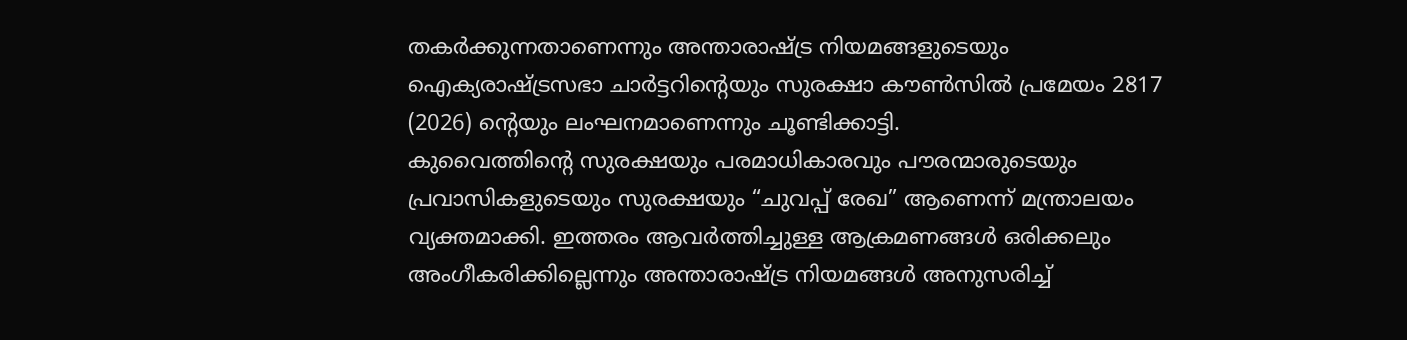തകർക്കുന്നതാണെന്നും അന്താരാഷ്ട്ര നിയമങ്ങളുടെയും ഐക്യരാഷ്ട്രസഭാ ചാർട്ടറിന്റെയും സുരക്ഷാ കൗൺസിൽ പ്രമേയം 2817 (2026) ന്റെയും ലംഘനമാണെന്നും ചൂണ്ടിക്കാട്ടി.
കുവൈത്തിന്റെ സുരക്ഷയും പരമാധികാരവും പൗരന്മാരുടെയും പ്രവാസികളുടെയും സുരക്ഷയും “ചുവപ്പ് രേഖ” ആണെന്ന് മന്ത്രാലയം വ്യക്തമാക്കി. ഇത്തരം ആവർത്തിച്ചുള്ള ആക്രമണങ്ങൾ ഒരിക്കലും അംഗീകരിക്കില്ലെന്നും അന്താരാഷ്ട്ര നിയമങ്ങൾ അനുസരിച്ച്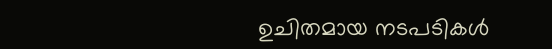ഉചിതമായ നടപടികൾ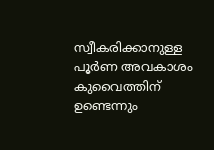സ്വീകരിക്കാനുള്ള പൂർണ അവകാശം കുവൈത്തിന് ഉണ്ടെന്നും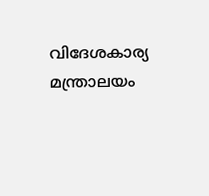വിദേശകാര്യ മന്ത്രാലയം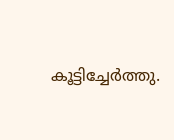കൂട്ടിച്ചേർത്തു.